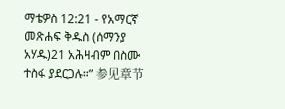ማቴዎስ 12:21 - የአማርኛ መጽሐፍ ቅዱስ (ሰማንያ አሃዱ)21 አሕዛብም በስሙ ተስፋ ያደርጋሉ።” 参见章节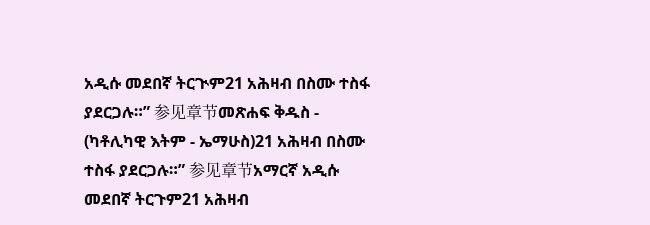አዲሱ መደበኛ ትርጒም21 አሕዛብ በስሙ ተስፋ ያደርጋሉ።” 参见章节መጽሐፍ ቅዱስ - (ካቶሊካዊ እትም - ኤማሁስ)21 አሕዛብ በስሙ ተስፋ ያደርጋሉ።” 参见章节አማርኛ አዲሱ መደበኛ ትርጉም21 አሕዛብ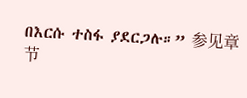በእርሱ ተስፋ ያደርጋሉ።” 参见章节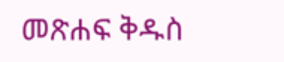መጽሐፍ ቅዱስ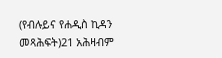(የብሉይና የሐዲስ ኪዳን መጻሕፍት)21 አሕዛብም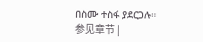በስሙ ተስፋ ያደርጋሉ። 参见章节 |